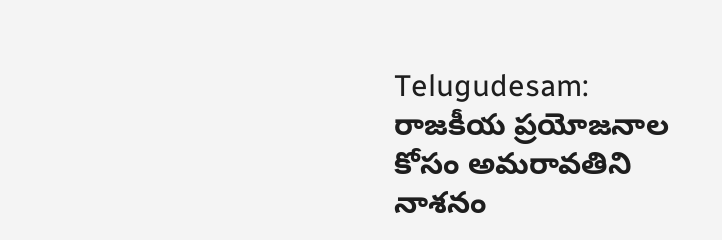Telugudesam: రాజకీయ ప్రయోజనాల కోసం అమరావతిని నాశనం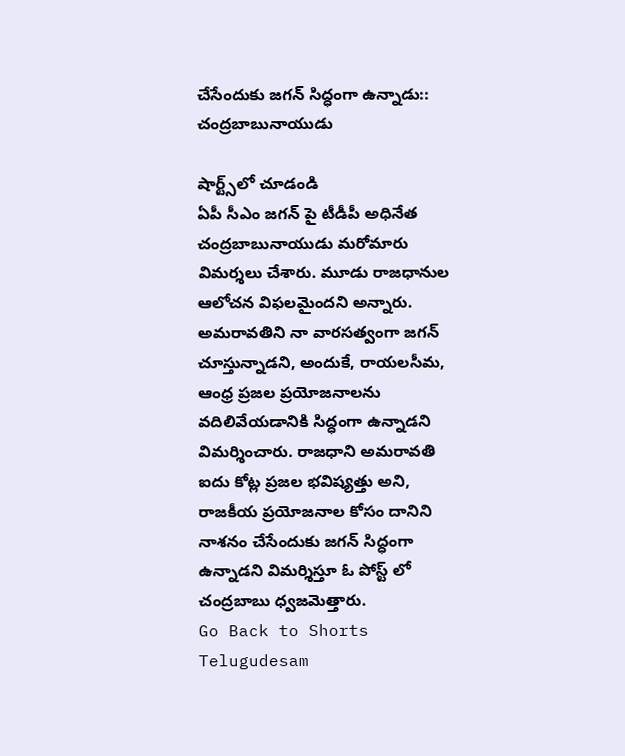చేసేందుకు జగన్ సిద్ధంగా ఉన్నాడు:: చంద్రబాబునాయుడు

షార్ట్స్‌లో చూడండి
ఏపీ సీఎం జగన్ పై టీడీపీ అధినేత చంద్రబాబునాయుడు మరోమారు విమర్శలు చేశారు. మూడు రాజధానుల ఆలోచన విఫలమైందని అన్నారు. అమరావతిని నా వారసత్వంగా జగన్ చూస్తున్నాడని, అందుకే, రాయలసీమ, ఆంధ్ర ప్రజల ప్రయోజనాలను వదిలివేయడానికి సిద్ధంగా ఉన్నాడని విమర్శించారు. రాజధాని అమరావతి ఐదు కోట్ల ప్రజల భవిష్యత్తు అని, రాజకీయ ప్రయోజనాల కోసం దానిని నాశనం చేసేందుకు జగన్ సిద్ధంగా ఉన్నాడని విమర్శిస్తూ ఓ పోస్ట్ లో చంద్రబాబు ధ్వజమెత్తారు.
Go Back to Shorts
Telugudesam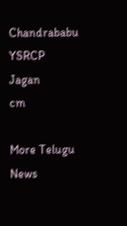Chandrababu
YSRCP
Jagan
cm

More Telugu News